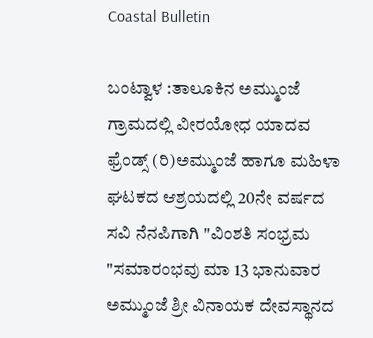Coastal Bulletin

ಬಂಟ್ವಾಳ :ತಾಲೂಕಿನ ಅಮ್ಮುಂಜೆ ಗ್ರಾಮದಲ್ಲಿ ವೀರಯೋಧ ಯಾದವ ಫ್ರೆಂಡ್ಸ್ (ರಿ)ಅಮ್ಮುಂಜೆ ಹಾಗೂ ಮಹಿಳಾ ಘಟಕದ ಆಶ್ರಯದಲ್ಲಿ 20ನೇ ವರ್ಷದ ಸವಿ ನೆನಪಿಗಾಗಿ "ವಿಂಶತಿ ಸಂಭ್ರಮ "ಸಮಾರಂಭವು ಮಾ 13 ಭಾನುವಾರ ಅಮ್ಮುಂಜೆ ಶ್ರೀ ವಿನಾಯಕ ದೇವಸ್ಥಾನದ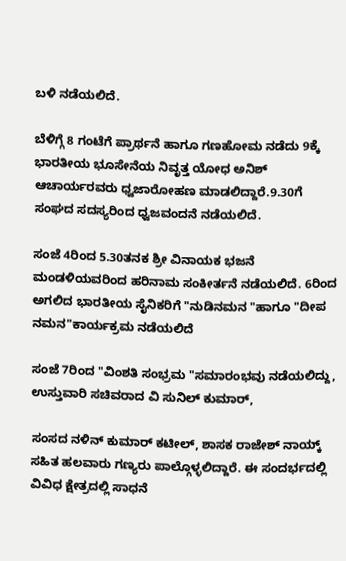ಬಳಿ ನಡೆಯಲಿದೆ.

ಬೆಳಿಗ್ಗೆ 8 ಗಂಟೆಗೆ ಪ್ರಾರ್ಥನೆ ಹಾಗೂ ಗಣಹೋಮ ನಡೆದು 9ಕ್ಕೆ ಭಾರತೀಯ ಭೂಸೇನೆಯ ನಿವೃತ್ತ ಯೋಧ ಅನಿಶ್ ಆಚಾರ್ಯರವರು ಧ್ವಜಾರೋಹಣ ಮಾಡಲಿದ್ದಾರೆ.9.30ಗೆ ಸಂಘದ ಸದಸ್ಯರಿಂದ ಧ್ವಜವಂದನೆ ನಡೆಯಲಿದೆ.

ಸಂಜೆ 4ರಿಂದ 5.30ತನಕ ಶ್ರೀ ವಿನಾಯಕ ಭಜನೆ ಮಂಡಳಿಯವರಿಂದ ಹರಿನಾಮ ಸಂಕೀರ್ತನೆ ನಡೆಯಲಿದೆ. 6ರಿಂದ ಅಗಲಿದ ಭಾರತೀಯ ಸೈನಿಕರಿಗೆ "ನುಡಿನಮನ "ಹಾಗೂ "ದೀಪ ನಮನ"ಕಾರ್ಯಕ್ರಮ ನಡೆಯಲಿದೆ

ಸಂಜೆ 7ರಿಂದ "ವಿಂಶತಿ ಸಂಭ್ರಮ "ಸಮಾರಂಭವು ನಡೆಯಲಿದ್ದು, ಉಸ್ತುವಾರಿ ಸಚಿವರಾದ ವಿ ಸುನಿಲ್ ಕುಮಾರ್,

ಸಂಸದ ನಳಿನ್ ಕುಮಾರ್ ಕಟೀಲ್, ಶಾಸಕ ರಾಜೇಶ್ ನಾಯ್ಕ್ ಸಹಿತ ಹಲವಾರು ಗಣ್ಯರು ಪಾಲ್ಗೊಳ್ಳಲಿದ್ದಾರೆ. ಈ ಸಂದರ್ಭದಲ್ಲಿ ವಿವಿಧ ಕ್ಷೇತ್ರದಲ್ಲಿ ಸಾಧನೆ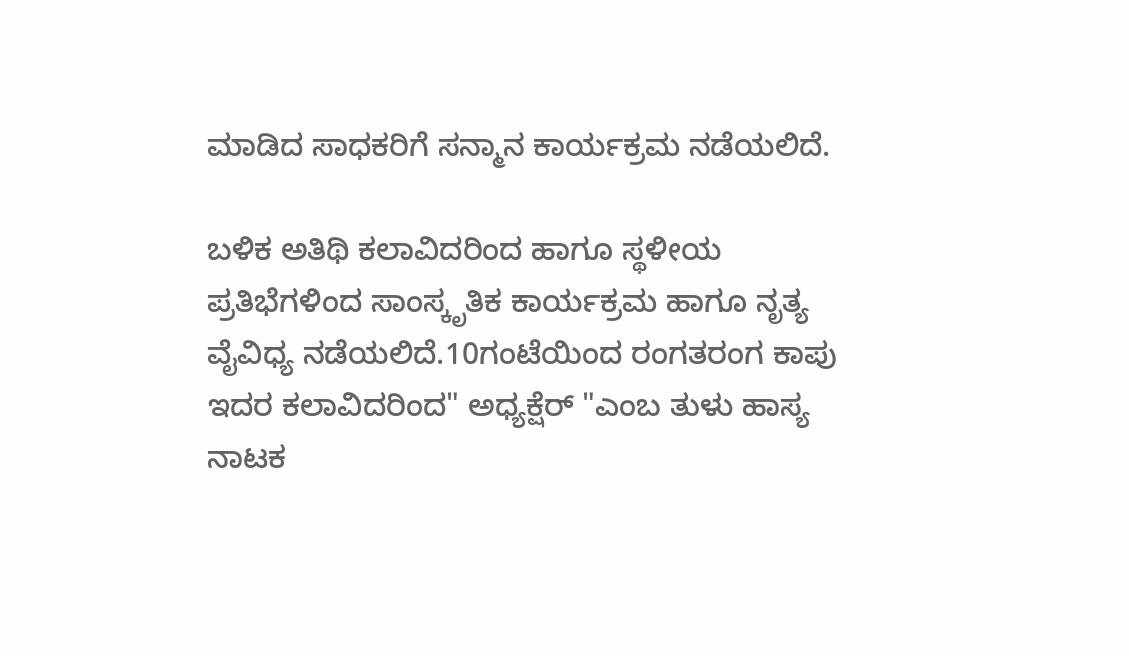ಮಾಡಿದ ಸಾಧಕರಿಗೆ ಸನ್ಮಾನ ಕಾರ್ಯಕ್ರಮ ನಡೆಯಲಿದೆ.

ಬಳಿಕ ಅತಿಥಿ ಕಲಾವಿದರಿಂದ ಹಾಗೂ ಸ್ಥಳೀಯ ಪ್ರತಿಭೆಗಳಿಂದ ಸಾಂಸ್ಕೃತಿಕ ಕಾರ್ಯಕ್ರಮ ಹಾಗೂ ನೃತ್ಯ ವೈವಿಧ್ಯ ನಡೆಯಲಿದೆ.10ಗಂಟೆಯಿಂದ ರಂಗತರಂಗ ಕಾಪು ಇದರ ಕಲಾವಿದರಿಂದ" ಅಧ್ಯಕ್ಷೆರ್ "ಎಂಬ ತುಳು ಹಾಸ್ಯ ನಾಟಕ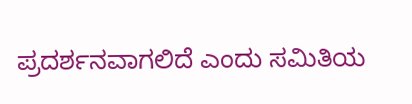ಪ್ರದರ್ಶನವಾಗಲಿದೆ ಎಂದು ಸಮಿತಿಯ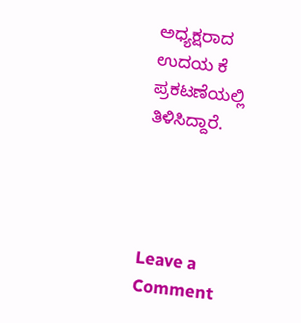ಅಧ್ಯಕ್ಷರಾದ ಉದಯ ಕೆ ಪ್ರಕಟಣೆಯಲ್ಲಿ ತಿಳಿಸಿದ್ದಾರೆ.




Leave a Comment